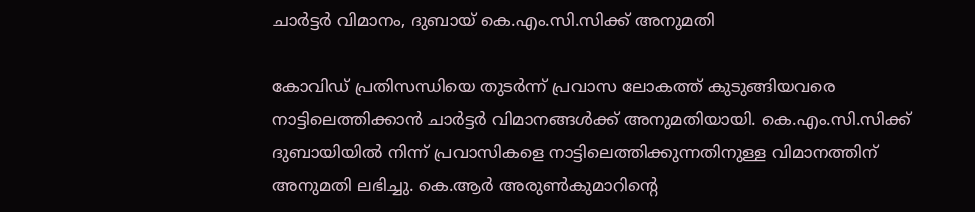ചാര്‍ട്ടര്‍ വിമാനം, ദുബായ് കെ.എം.സി.സിക്ക് അനുമതി

കോവിഡ് പ്രതിസന്ധിയെ തുടർന്ന് പ്രവാസ ലോകത്ത് കുടുങ്ങിയവരെ നാട്ടിലെത്തിക്കാൻ ചാർട്ടർ വിമാനങ്ങൾക്ക് അനുമതിയായി. കെ.എം.സി.സിക്ക് ദുബായിയിൽ നിന്ന് പ്രവാസികളെ നാട്ടിലെത്തിക്കുന്നതിനുള്ള വിമാനത്തിന് അനുമതി ലഭിച്ചു. കെ.ആർ അരുൺകുമാറിന്റെ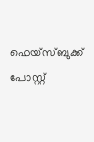ഫെയ്‌സ്ബുക്ക് പോസ്റ്റ്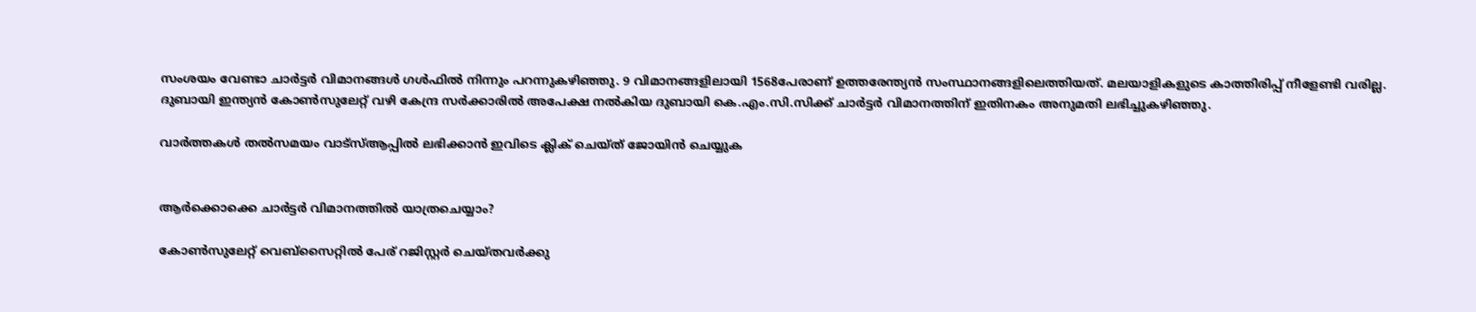സംശയം വേണ്ടാ ചാര്‍ട്ടര്‍ വിമാനങ്ങള്‍ ഗള്‍ഫില്‍ നിന്നും പറന്നുകഴിഞ്ഞു. 9 വിമാനങ്ങളിലായി 1568പേരാണ് ഉത്തരേന്ത്യന്‍ സംസ്ഥാനങ്ങളിലെത്തിയത്. മലയാളികളുടെ കാത്തിരിപ്പ് നീളേണ്ടി വരില്ല. ദുബായി ഇന്ത്യന്‍ കോണ്‍സുലേറ്റ് വഴി കേന്ദ്ര സര്‍ക്കാരില്‍ അപേക്ഷ നല്‍കിയ ദുബായി കെ.എം.സി.സിക്ക് ചാര്‍ട്ടര്‍ വിമാനത്തിന് ഇതിനകം അനുമതി ലഭിച്ചുകഴിഞ്ഞു.

വാർത്തകൾ തൽസമയം വാട്‌സ്ആപ്പിൽ ലഭിക്കാൻ ഇവിടെ ക്ലിക് ചെയ്ത് ജോയിൻ ചെയ്യുക


ആര്‍ക്കൊക്കെ ചാര്‍ട്ടര്‍ വിമാനത്തില്‍ യാത്രചെയ്യാം?

കോൺസുലേറ്റ് വെബ്സൈറ്റിൽ പേര് റജിസ്റ്റർ ചെയ്തവർക്കു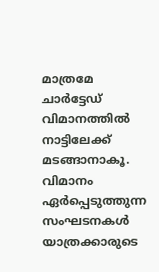മാത്രമേ ചാർട്ടേഡ് വിമാനത്തിൽ നാട്ടിലേക്ക് മടങ്ങാനാകൂ. വിമാനം ഏർപ്പെടുത്തുന്ന സംഘടനകൾ യാത്രക്കാരുടെ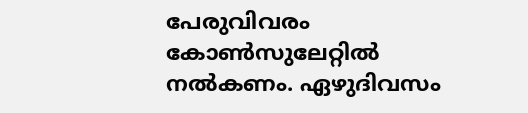പേരുവിവരം കോൺസുലേറ്റിൽ നൽകണം. ഏഴുദിവസം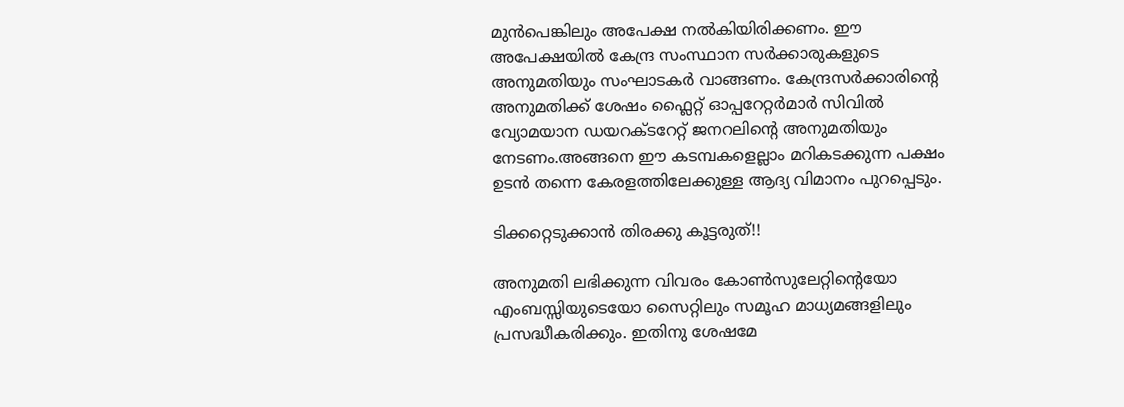മുൻപെങ്കിലും അപേക്ഷ നൽകിയിരിക്കണം. ഈ അപേക്ഷയില്‍ കേന്ദ്ര സംസ്ഥാന സര്‍ക്കാരുകളുടെ അനുമതിയും സംഘാടകർ വാങ്ങണം. കേന്ദ്രസർക്കാരിന്റെ അനുമതിക്ക് ശേഷം ഫ്ലൈറ്റ് ഓപ്പറേറ്റർമാർ സിവിൽ വ്യോമയാന ഡയറക്ടറേറ്റ് ജനറലിന്റെ അനുമതിയും നേടണം.അങ്ങനെ ഈ കടമ്പകളെല്ലാം മറികടക്കുന്ന പക്ഷം ഉടന്‍ തന്നെ കേരളത്തിലേക്കുള്ള ആദ്യ വിമാനം പുറപ്പെടും.

ടിക്കറ്റെടുക്കാന്‍ തിരക്കു കൂട്ടരുത്!!

അനുമതി ലഭിക്കുന്ന വിവരം കോൺസുലേറ്റിന്റെയോ എംബസ്സിയുടെയോ സൈറ്റിലും സമൂഹ മാധ്യമങ്ങളിലും പ്രസദ്ധീകരിക്കും. ഇതിനു ശേഷമേ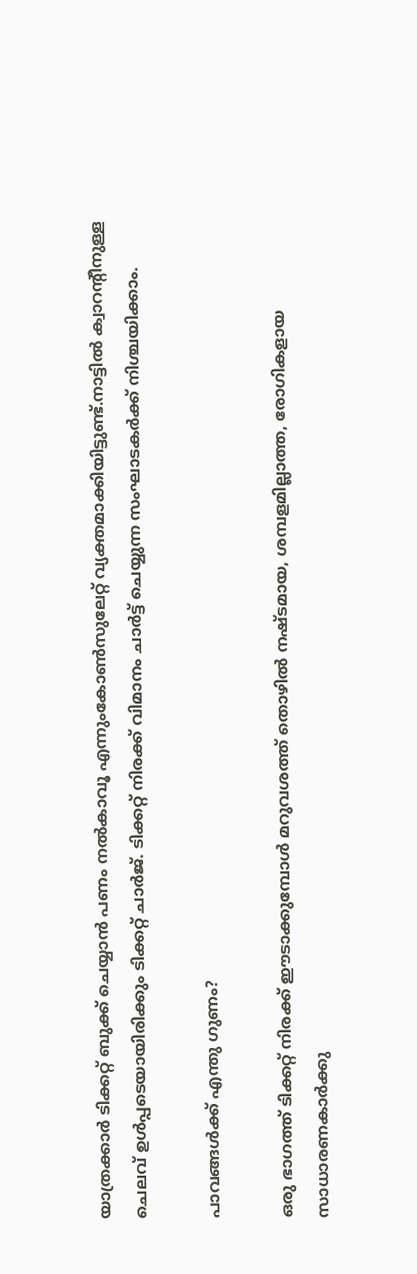യാത്രക്കാർ ടിക്കറ്റ് ബുക്ക് ചെയ്യാൻ പണം നൽകാവൂ എന്നുംകോൺസുലേറ്റ് വ്യക്തമാക്കിയിട്ടുണ്ട്.നാട്ടിൽ ക്വാറന്റീനുള്ള ചെലവ് ഉൾപ്പടെയായിരിക്കും ടിക്കറ്റ് ചാർജ്. ടിക്കറ്റ് നിരക്ക് വിമാനം ചാര്‍ട്ട് ചെയ്യുന്ന സംഘാടകർക്ക് നിശ്ചയിക്കാം.

പാവങ്ങള്‍ക്ക് എന്തു ഗുണം?

ഒരു ഭാഗത്ത് ടിക്കറ്റ് നിരക്ക് ഈടാക്കുമ്പോള്‍ മറുവശത്ത് തൊഴില്‍ നഷ്ടമായ, ശമ്പളമില്ലാത്ത, രോഗികളായ സാധാരണകാര്‍ക്കു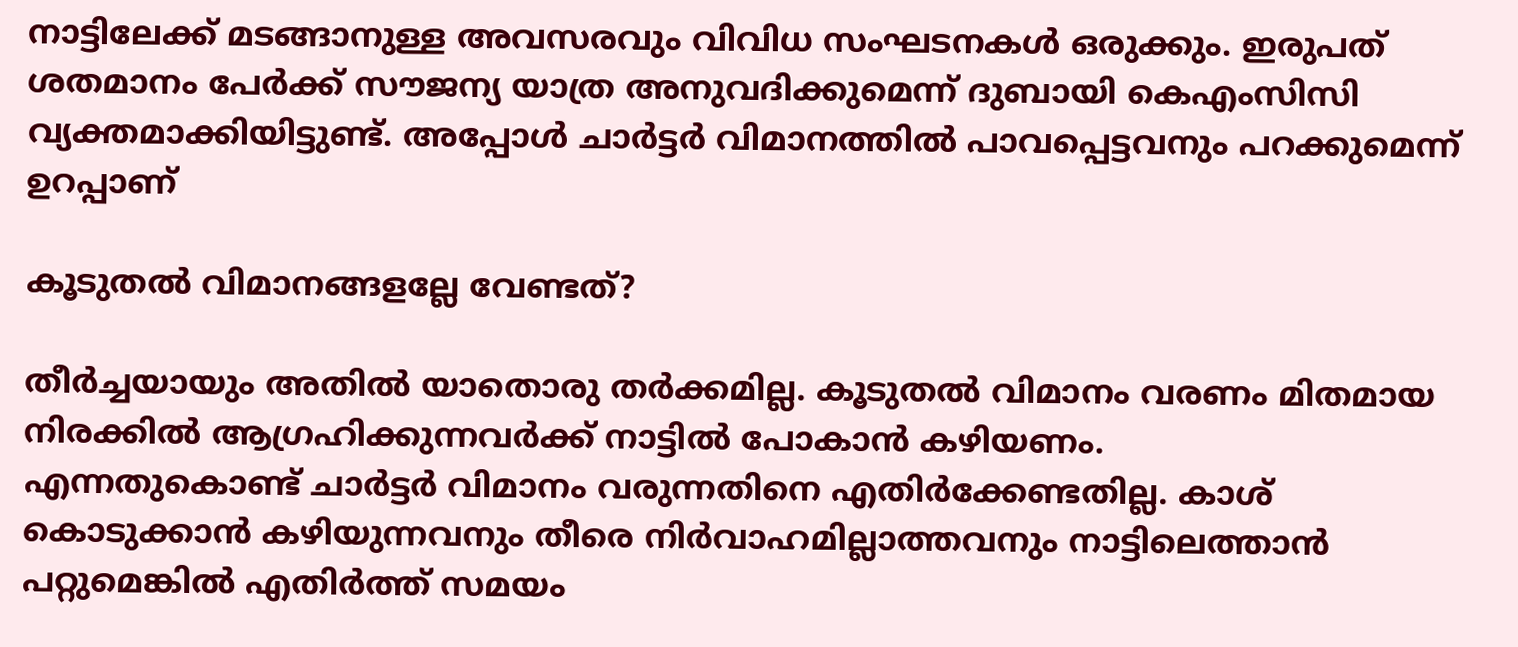നാട്ടിലേക്ക് മടങ്ങാനുള്ള അവസരവും വിവിധ സംഘടനകള്‍ ഒരുക്കും. ഇരുപത് ശതമാനം പേര്‍ക്ക് സൗജന്യ യാത്ര അനുവദിക്കുമെന്ന് ദുബായി കെഎംസിസി വ്യക്തമാക്കിയിട്ടുണ്ട്. അപ്പോള്‍ ചാര്‍ട്ടര്‍ വിമാനത്തില്‍ പാവപ്പെട്ടവനും പറക്കുമെന്ന് ഉറപ്പാണ്

കൂടുതല്‍ വിമാനങ്ങളല്ലേ വേണ്ടത്?

തീര്‍ച്ചയായും അതില്‍ യാതൊരു തര്‍ക്കമില്ല. കൂടുതല്‍ വിമാനം വരണം മിതമായ നിരക്കില്‍ ആഗ്രഹിക്കുന്നവര്‍ക്ക് നാട്ടില്‍ പോകാന്‍ കഴിയണം.
എന്നതുകൊണ്ട് ചാര്‍ട്ടര്‍ വിമാനം വരുന്നതിനെ എതിര്‍ക്കേണ്ടതില്ല. കാശ് കൊടുക്കാന്‍ കഴിയുന്നവനും തീരെ നിര്‍വാഹമില്ലാത്തവനും നാട്ടിലെത്താന്‍ പറ്റുമെങ്കില്‍ എതിര്‍ത്ത് സമയം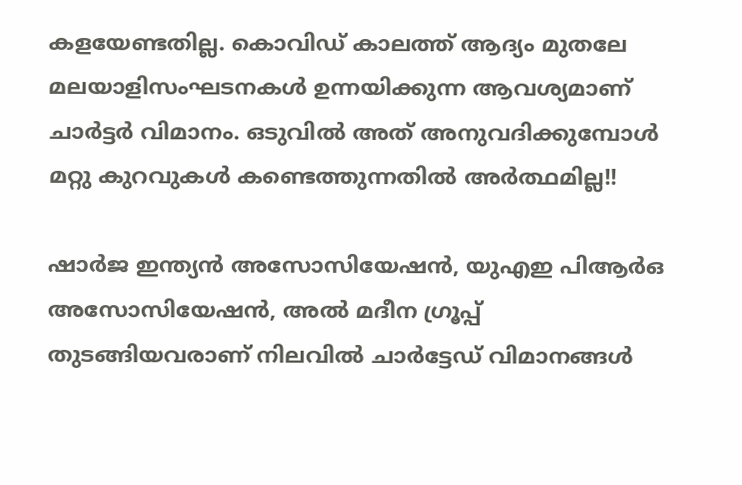കളയേണ്ടതില്ല. കൊവിഡ് കാലത്ത് ആദ്യം മുതലേ മലയാളിസംഘടനകള്‍ ഉന്നയിക്കുന്ന ആവശ്യമാണ് ചാര്‍ട്ടര്‍ വിമാനം. ഒടുവില്‍ അത് അനുവദിക്കുമ്പോള്‍ മറ്റു കുറവുകള്‍ കണ്ടെത്തുന്നതില്‍ അര്‍ത്ഥമില്ല!!

ഷാർജ ഇന്ത്യൻ അസോസിയേഷൻ, യുഎഇ പിആർഒ അസോസിയേഷൻ, അൽ മദീന ഗ്രൂപ്പ് തുടങ്ങിയവരാണ് നിലവിൽ ചാർട്ടേഡ് വിമാനങ്ങൾ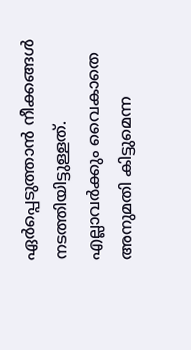ഏർപ്പെടുത്താൻ നീക്കങ്ങൾ നടത്തിയിട്ടുള്ളത്. എല്ലാവര്‍ക്കും വൈകാതെ അനുമതി കിട്ടുമെന്ന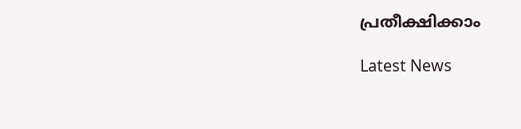പ്രതീക്ഷിക്കാം

Latest News